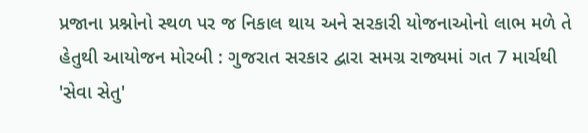પ્રજાના પ્રશ્નોનો સ્થળ પર જ નિકાલ થાય અને સરકારી યોજનાઓનો લાભ મળે તે હેતુથી આયોજન મોરબી : ગુજરાત સરકાર દ્વારા સમગ્ર રાજ્યમાં ગત 7 માર્ચથી 'સેવા સેતુ'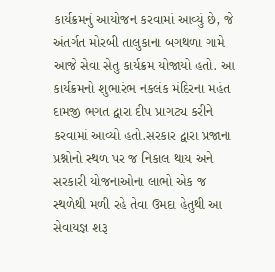કાર્યક્રમનું આયોજન કરવામાં આવ્યું છે, જે અંતર્ગત મોરબી તાલુકાના બગથળા ગામે આજે સેવા સેતુ કાર્યક્રમ યોજાયો હતો. આ કાર્યક્રમનો શુભારંભ નકલંક મંદિરના મહંત દામજી ભગત દ્વારા દીપ પ્રાગટ્ય કરીને કરવામાં આવ્યો હતો.સરકાર દ્વારા પ્રજાના પ્રશ્નોનો સ્થળ પર જ નિકાલ થાય અને સરકારી યોજનાઓના લાભો એક જ સ્થળેથી મળી રહે તેવા ઉમદા હેતુથી આ સેવાયજ્ઞ શરૂ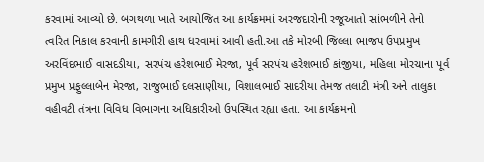કરવામાં આવ્યો છે. બગથળા ખાતે આયોજિત આ કાર્યક્રમમાં અરજદારોની રજૂઆતો સાંભળીને તેનો ત્વરિત નિકાલ કરવાની કામગીરી હાથ ધરવામાં આવી હતી.આ તકે મોરબી જિલ્લા ભાજપ ઉપપ્રમુખ અરવિંદભાઈ વાસદડીયા, સરપંચ હરેશભાઈ મેરજા, પૂર્વ સરપંચ હરેશભાઈ કાંજીયા, મહિલા મોરચાના પૂર્વ પ્રમુખ પ્રફુલ્લાબેન મેરજા, રાજુભાઈ દલસાણીયા, વિશાલભાઈ સાદરીયા તેમજ તલાટી મંત્રી અને તાલુકા વહીવટી તંત્રના વિવિધ વિભાગના અધિકારીઓ ઉપસ્થિત રહ્યા હતા. આ કાર્યક્રમનો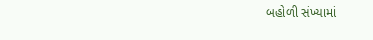બહોળી સંખ્યામાં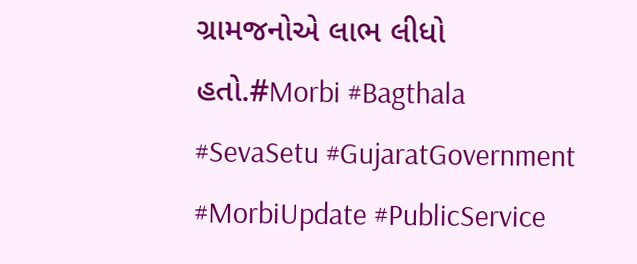ગ્રામજનોએ લાભ લીધો હતો.#Morbi #Bagthala #SevaSetu #GujaratGovernment #MorbiUpdate #PublicService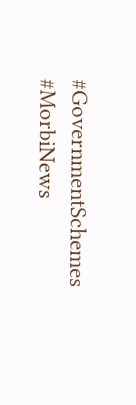#GovernmentSchemes #MorbiNews